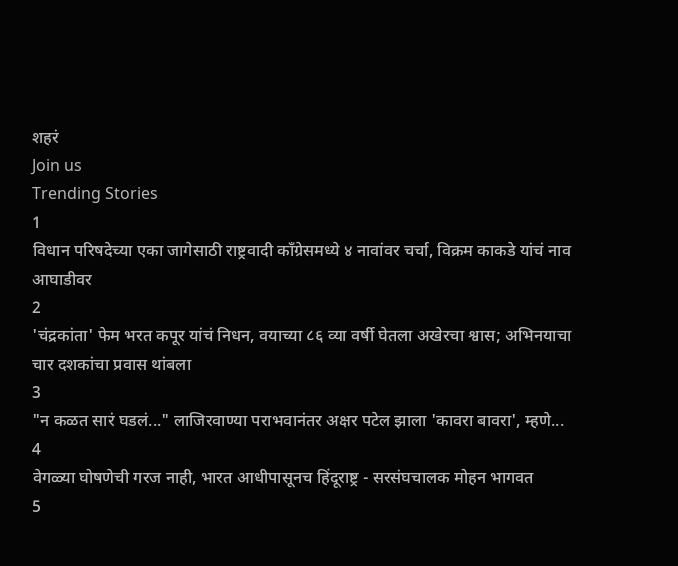शहरं
Join us
Trending Stories
1
विधान परिषदेच्या एका जागेसाठी राष्ट्रवादी काँग्रेसमध्ये ४ नावांवर चर्चा, विक्रम काकडे यांचं नाव आघाडीवर
2
'चंद्रकांता' फेम भरत कपूर यांचं निधन, वयाच्या ८६ व्या वर्षी घेतला अखेरचा श्वास; अभिनयाचा चार दशकांचा प्रवास थांबला
3
"न कळत सारं घडलं..." लाजिरवाण्या पराभवानंतर अक्षर पटेल झाला 'कावरा बावरा', म्हणे...
4
वेगळ्या घोषणेची गरज नाही, भारत आधीपासूनच हिंदूराष्ट्र - सरसंघचालक मोहन भागवत
5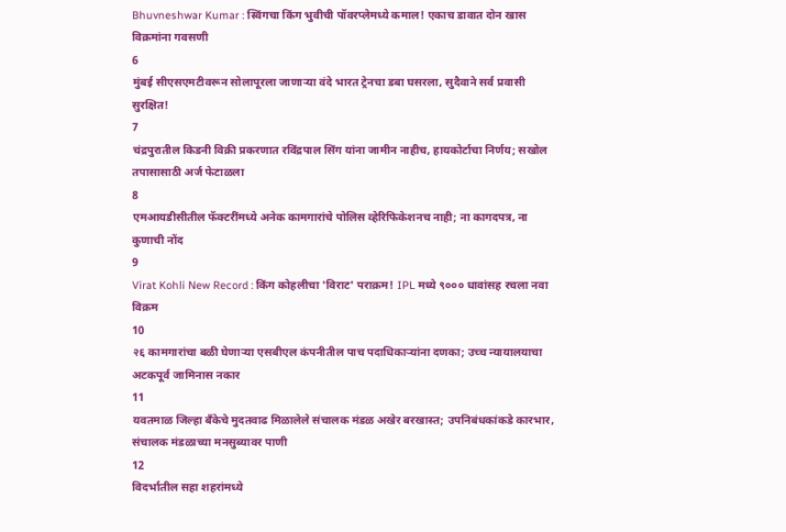Bhuvneshwar Kumar : स्विंगचा किंग भुवीची पॉवरप्लेमध्ये कमाल! एकाच डावात दोन खास विक्रमांना गवसणी
6
मुंबई सीएसएमटीवरून सोलापूरला जाणाऱ्या वंदे भारत ट्रेनचा डबा घसरला, सुदैवाने सर्व प्रवासी सुरक्षित!
7
चंद्रपुरातील किडनी विक्री प्रकरणात रविंद्रपाल सिंग यांना जामीन नाहीच, हायकोर्टाचा निर्णय; सखोल तपासासाठी अर्ज फेटाळला
8
एमआयडीसीतील फॅक्टरींमध्ये अनेक कामगारांचे पोलिस व्हेरिफिकेशनच नाही; ना कागदपत्र, ना कुणाची नोंद
9
Virat Kohli New Record : किंग कोहलीचा 'विराट' पराक्रम! IPL मध्ये ९००० धावांसह रचला नवा विक्रम
10
२६ कामगारांचा बळी घेणाऱ्या एसबीएल कंपनीतील पाच पदाधिकाऱ्यांना दणका; उच्च न्यायालयाचा अटकपूर्व जामिनास नकार
11
यवतमाळ जिल्हा बँकेचे मुदतवाढ मिळालेले संचालक मंडळ अखेर बरखास्त; उपनिबंधकांकडे कारभार, संचालक मंडळाच्या मनसुब्यावर पाणी
12
विदर्भातील सहा शहरांमध्ये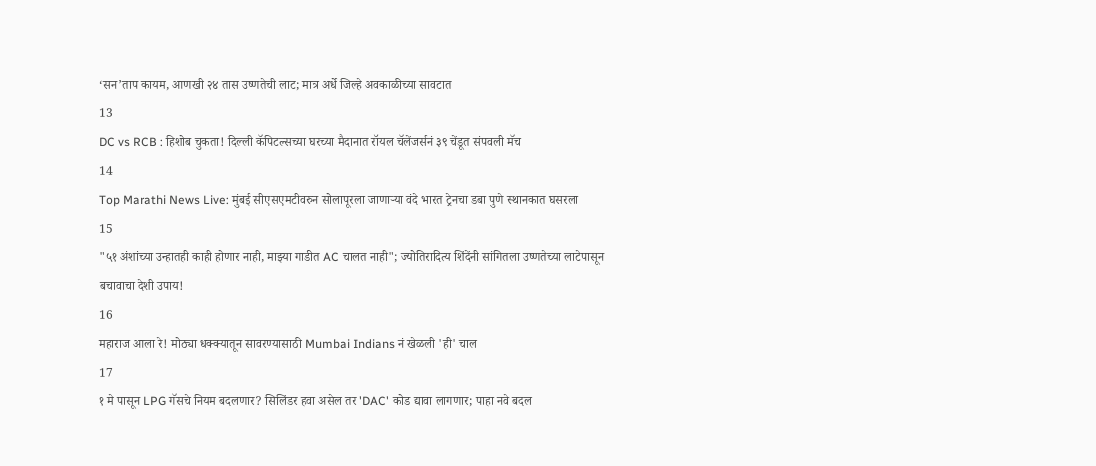‘सन’ताप कायम, आणखी २४ तास उष्णतेची लाट; मात्र अर्धे जिल्हे अवकाळीच्या सावटात
13
DC vs RCB : हिशोब चुकता! दिल्ली कॅपिटल्सच्या घरच्या मैदानात रॉयल चॅलेंजर्सनं ३९ चेंडूत संपवली मॅच
14
Top Marathi News Live: मुंबई सीएसएमटीवरुन सोलापूरला जाणाऱ्या वंदे भारत ट्रेनचा डबा पुणे स्थानकात घसरला
15
"५१ अंशांच्या उन्हातही काही होणार नाही, माझ्या गाडीत AC चालत नाही"; ज्योतिरादित्य शिंदेंनी सांगितला उष्णतेच्या लाटेपासून बचावाचा देशी उपाय!
16
महाराज आला रे! मोठ्या धक्क्यातून सावरण्यासाठी Mumbai Indians नं खेळली 'ही' चाल
17
१ मे पासून LPG गॅसचे नियम बदलणार? सिलिंडर हवा असेल तर 'DAC' कोड द्यावा लागणार; पाहा नवे बदल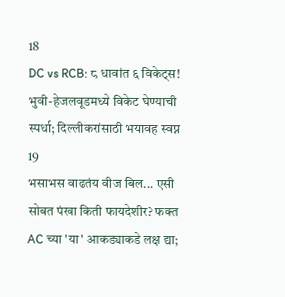18
DC vs RCB: ८ धावांत ६ विकेट्स! भुवी-हेजलवूडमध्ये विकेट घेण्याची स्पर्धा; दिल्लीकरांसाठी भयावह स्वप्न
19
भसाभस वाढतंय वीज बिल... एसी सोबत पंखा किती फायदेशीर? फक्त AC च्या 'या' आकड्याकडे लक्ष द्या;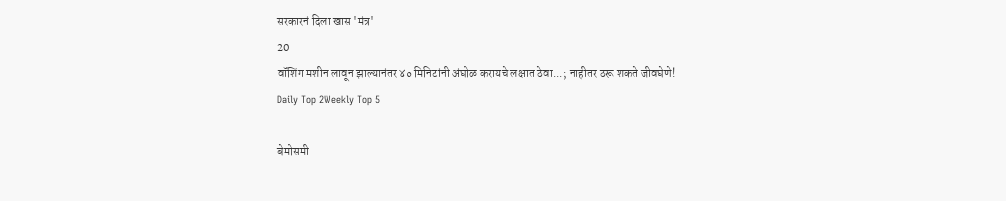सरकारनं दिला खास 'मंत्र'
20
वॉशिंग मशीन लावून झाल्यानंतर ४० मिनिटांनी अंघोळ करायचे लक्षात ठेवा...; नाहीतर ठरू शकते जीवघेणे!
Daily Top 2Weekly Top 5

बेमोसमी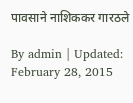पावसाने नाशिककर गारठले

By admin | Updated: February 28, 2015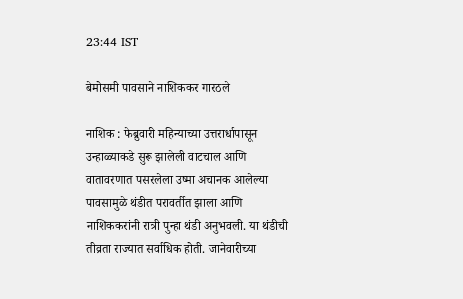23:44 IST

बेमोसमी पावसाने नाशिककर गारठले

नाशिक : फेब्रुवारी महिन्याच्या उत्तरार्धापासून उन्हाळ्याकडे सुरू झालेली वाटचाल आणि वातावरणात पसरलेला उष्मा अचानक आलेल्या पावसामुळे थंडीत परावर्तीत झाला आणि नाशिककरांनी रात्री पुन्हा थंडी अनुभवली. या थंडीची तीव्रता राज्यात सर्वाधिक होती. जानेवारीच्या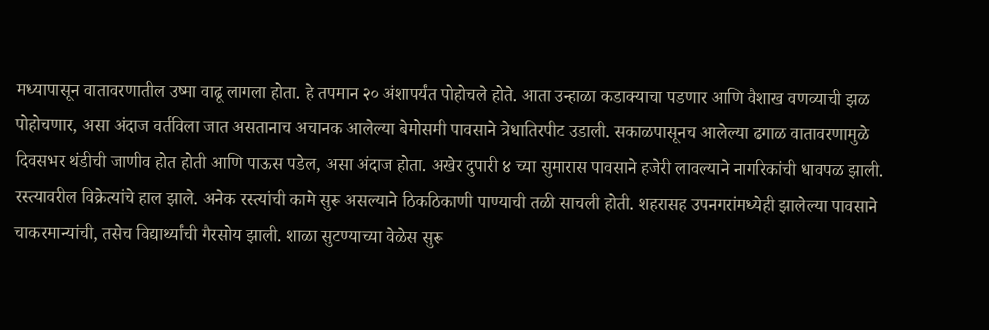मध्यापासून वातावरणातील उष्मा वाढू लागला होता. हे तपमान २० अंशापर्यंत पोहोचले होते. आता उन्हाळा कडाक्याचा पडणार आणि वैशाख वणव्याची झळ पोहोचणार, असा अंदाज वर्तविला जात असतानाच अचानक आलेल्या बेमोसमी पावसाने त्रेधातिरपीट उडाली. सकाळपासूनच आलेल्या ढगाळ वातावरणामुळे दिवसभर थंडीची जाणीव होत होती आणि पाऊस पडेल, असा अंदाज होता. अखेर दुपारी ४ च्या सुमारास पावसाने हजेरी लावल्याने नागरिकांची धावपळ झाली. रस्त्यावरील विक्रेत्यांचे हाल झाले. अनेक रस्त्यांची कामे सुरू असल्याने ठिकठिकाणी पाण्याची तळी साचली होती. शहरासह उपनगरांमध्येही झालेल्या पावसाने चाकरमान्यांची, तसेच विद्यार्थ्यांची गैरसोय झाली. शाळा सुटण्याच्या वेळेस सुरू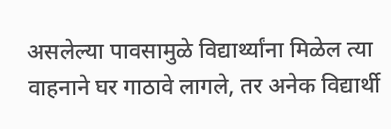असलेल्या पावसामुळे विद्यार्थ्यांना मिळेल त्या वाहनाने घर गाठावे लागले, तर अनेक विद्यार्थी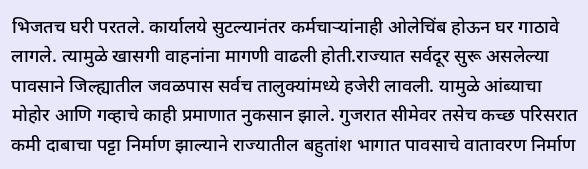भिजतच घरी परतले. कार्यालये सुटल्यानंतर कर्मचाऱ्यांनाही ओलेचिंब होऊन घर गाठावे लागले. त्यामुळे खासगी वाहनांना मागणी वाढली होती.राज्यात सर्वदूर सुरू असलेल्या पावसाने जिल्ह्यातील जवळपास सर्वच तालुक्यांमध्ये हजेरी लावली. यामुळे आंब्याचा मोहोर आणि गव्हाचे काही प्रमाणात नुकसान झाले. गुजरात सीमेवर तसेच कच्छ परिसरात कमी दाबाचा पट्टा निर्माण झाल्याने राज्यातील बहुतांश भागात पावसाचे वातावरण निर्माण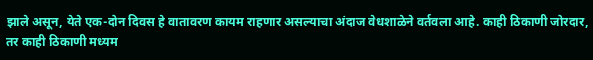झाले असून, येते एक-दोन दिवस हे वातावरण कायम राहणार असल्याचा अंदाज वेधशाळेने वर्तवला आहे. काही ठिकाणी जोरदार, तर काही ठिकाणी मध्यम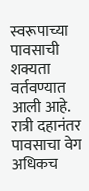स्वरूपाच्या पावसाची शक्यता वर्तवण्यात आली आहे. रात्री दहानंतर पावसाचा वेग अधिकच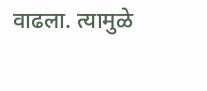वाढला. त्यामुळे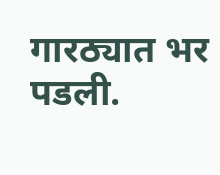गारठ्यात भर पडली.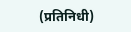(प्रतिनिधी)